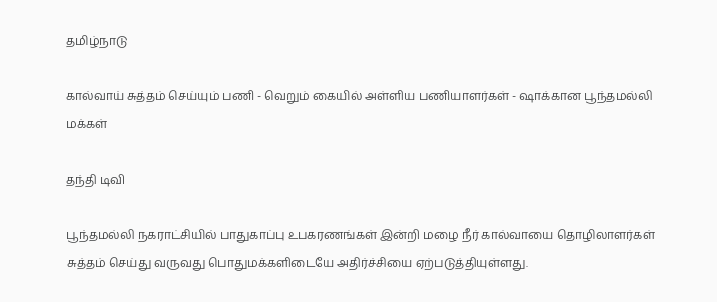தமிழ்நாடு

கால்வாய் சுத்தம் செய்யும் பணி - வெறும் கையில் அள்ளிய பணியாளர்கள் - ஷாக்கான பூந்தமல்லி மக்கள்

தந்தி டிவி

பூந்தமல்லி நகராட்சியில் பாதுகாப்பு உபகரணங்கள் இன்றி மழை நீர் கால்வாயை தொழிலாளர்கள் சுத்தம் செய்து வருவது பொதுமக்களிடையே அதிர்ச்சியை ஏற்படுத்தியுள்ளது.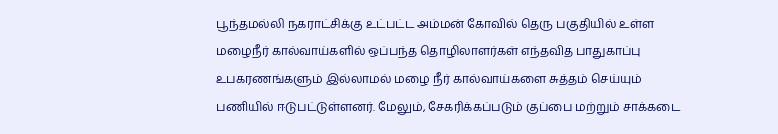பூந்தமல்லி நகராட்சிக்கு உட்பட்ட அம்மன் கோவில் தெரு பகுதியில் உள்ள மழைநீர் கால்வாய்களில் ஒப்பந்த தொழிலாளர்கள் எந்தவித பாதுகாப்பு உபகரணங்களும் இல்லாமல் மழை நீர் கால்வாய்களை சுத்தம் செய்யும் பணியில் ஈடுபட்டுள்ளனர். மேலும், சேகரிக்கப்படும் குப்பை மற்றும் சாக்கடை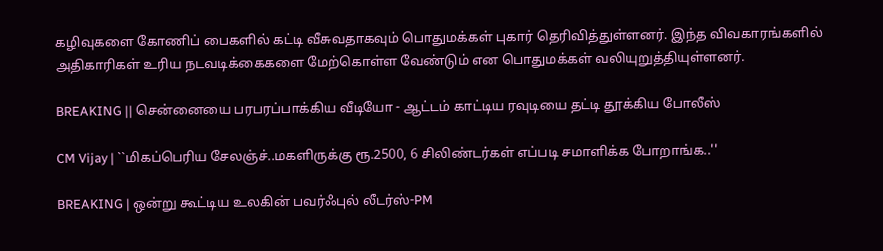கழிவுகளை கோணிப் பைகளில் கட்டி வீசுவதாகவும் பொதுமக்கள் புகார் தெரிவித்துள்ளனர். இந்த விவகாரங்களில் அதிகாரிகள் உரிய நடவடிக்கைகளை மேற்கொள்ள வேண்டும் என பொதுமக்கள் வலியுறுத்தியுள்ளனர்.

BREAKING || சென்னையை பரபரப்பாக்கிய வீடியோ - ஆட்டம் காட்டிய ரவுடியை தட்டி தூக்கிய போலீஸ்

CM Vijay | ``மிகப்பெரிய சேலஞ்ச்..மகளிருக்கு ரூ.2500, 6 சிலிண்டர்கள் எப்படி சமாளிக்க போறாங்க..''

BREAKING | ஒன்று கூட்டிய உலகின் பவர்ஃபுல் லீடர்ஸ்-PM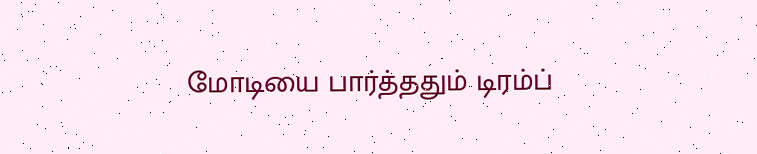மோடியை பார்த்ததும் டிரம்ப்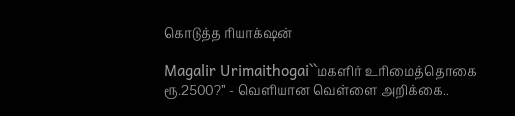கொடுத்த ரியாக்‌ஷன்

Magalir Urimaithogai``மகளிர் உரிமைத்தொகை ரூ.2500?’’ - வெளியான வெள்ளை அறிக்கை..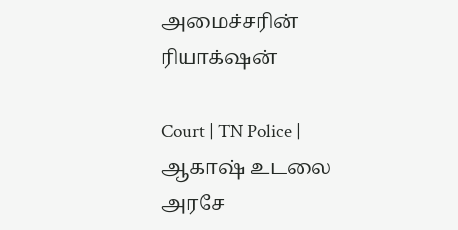அமைச்சரின் ரியாக்‌ஷன்

Court | TN Police | ஆகாஷ் உடலை அரசே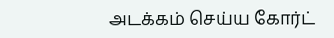அடக்கம் செய்ய கோர்ட்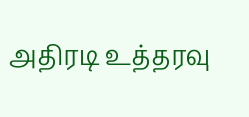அதிரடி உத்தரவு